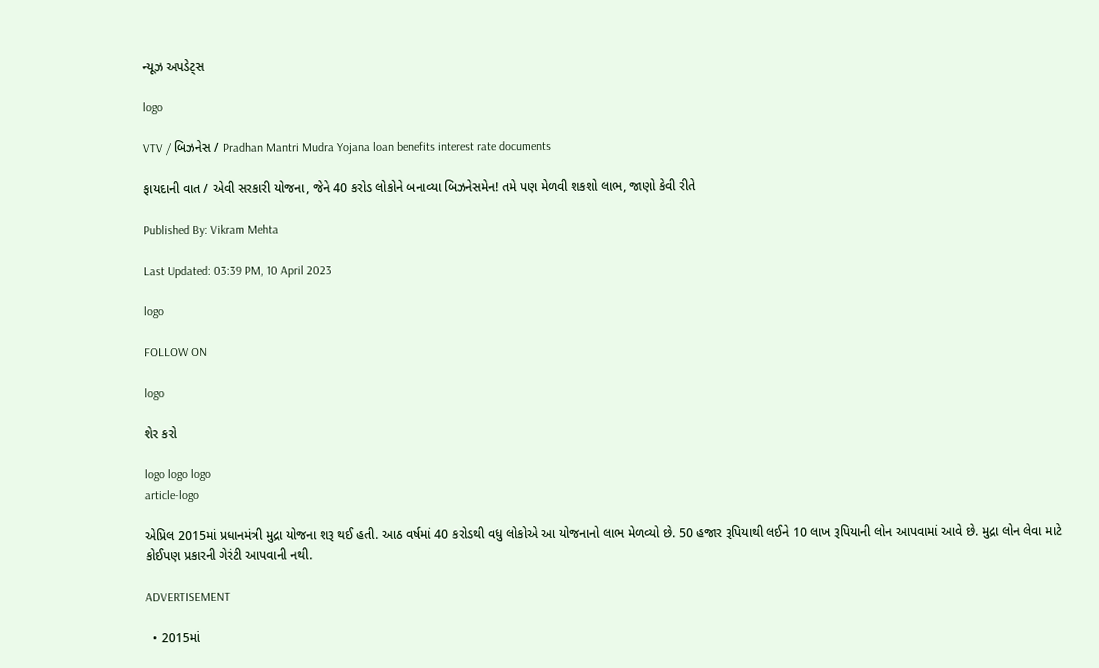ન્યૂઝ અપડેટ્સ

logo

VTV / બિઝનેસ / Pradhan Mantri Mudra Yojana loan benefits interest rate documents

ફાયદાની વાત / એવી સરકારી યોજના, જેને 40 કરોડ લોકોને બનાવ્યા બિઝનેસમેન! તમે પણ મેળવી શકશો લાભ, જાણો કેવી રીતે

Published By: Vikram Mehta

Last Updated: 03:39 PM, 10 April 2023

logo

FOLLOW ON

logo

શેર કરો

logo logo logo
article-logo

એપ્રિલ 2015માં પ્રધાનમંત્રી મુદ્રા યોજના શરૂ થઈ હતી. આઠ વર્ષમાં 40 કરોડથી વધુ લોકોએ આ યોજનાનો લાભ મેળવ્યો છે. 50 હજાર રૂપિયાથી લઈને 10 લાખ રૂપિયાની લોન આપવામાં આવે છે. મુદ્રા લોન લેવા માટે કોઈપણ પ્રકારની ગેરંટી આપવાની નથી.

ADVERTISEMENT

  • 2015માં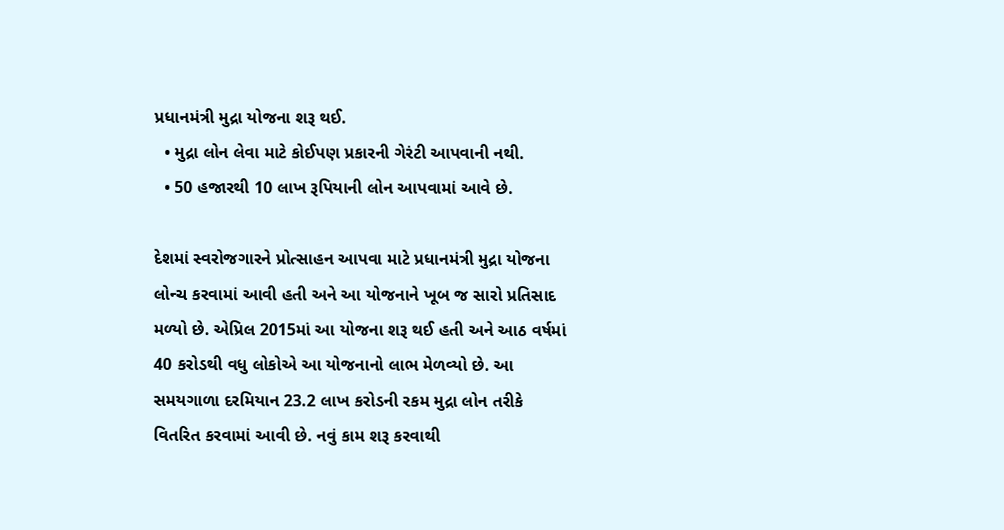પ્રધાનમંત્રી મુદ્રા યોજના શરૂ થઈ.
  • મુદ્રા લોન લેવા માટે કોઈપણ પ્રકારની ગેરંટી આપવાની નથી.
  • 50 હજારથી 10 લાખ રૂપિયાની લોન આપવામાં આવે છે.

દેશમાં સ્વરોજગારને પ્રોત્સાહન આપવા માટે પ્રધાનમંત્રી મુદ્રા યોજના લોન્ચ કરવામાં આવી હતી અને આ યોજનાને ખૂબ જ સારો પ્રતિસાદ મળ્યો છે. એપ્રિલ 2015માં આ યોજના શરૂ થઈ હતી અને આઠ વર્ષમાં 40 કરોડથી વધુ લોકોએ આ યોજનાનો લાભ મેળવ્યો છે. આ સમયગાળા દરમિયાન 23.2 લાખ કરોડની રકમ મુદ્રા લોન તરીકે વિતરિત કરવામાં આવી છે. નવું કામ શરૂ કરવાથી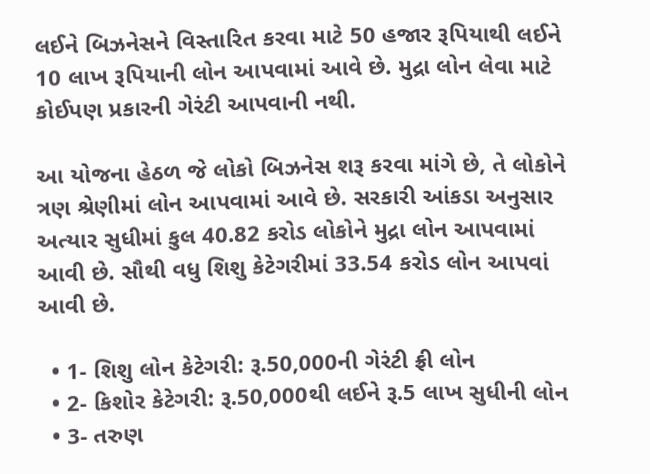લઈને બિઝનેસને વિસ્તારિત કરવા માટે 50 હજાર રૂપિયાથી લઈને 10 લાખ રૂપિયાની લોન આપવામાં આવે છે. મુદ્રા લોન લેવા માટે કોઈપણ પ્રકારની ગેરંટી આપવાની નથી.

આ યોજના હેઠળ જે લોકો બિઝનેસ શરૂ કરવા માંગે છે, તે લોકોને ત્રણ શ્રેણીમાં લોન આપવામાં આવે છે. સરકારી આંકડા અનુસાર અત્યાર સુધીમાં કુલ 40.82 કરોડ લોકોને મુદ્રા લોન આપવામાં આવી છે. સૌથી વધુ શિશુ કેટેગરીમાં 33.54 કરોડ લોન આપવાં આવી છે.

  • 1- શિશુ લોન કેટેગરી: રૂ.50,000ની ગેરંટી ફ્રી લોન
  • 2- કિશોર કેટેગરી: રૂ.50,000થી લઈને રૂ.5 લાખ સુધીની લોન
  • 3- તરુણ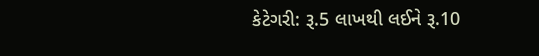કેટેગરી: રૂ.5 લાખથી લઈને રૂ.10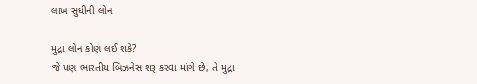લાખ સુધીની લોન

મુદ્રા લોન કોણ લઈ શકે?
જે પણ ભારતીય બિઝનેસ શરૂ કરવા માંગે છે, તે મુદ્રા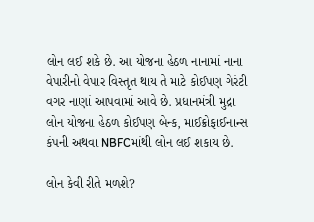લોન લઈ શકે છે. આ યોજના હેઠળ નાનામાં નાના વેપારીનો વેપાર વિસ્તૃત થાય તે માટે કોઈપણ ગેરંટી વગર નાણાં આપવામાં આવે છે. પ્રધાનમંત્રી મુદ્રા લોન યોજના હેઠળ કોઈપણ બેન્ક, માઈક્રોફાઈનાન્સ કંપની અથવા NBFCમાંથી લોન લઈ શકાય છે.

લોન કેવી રીતે મળશે?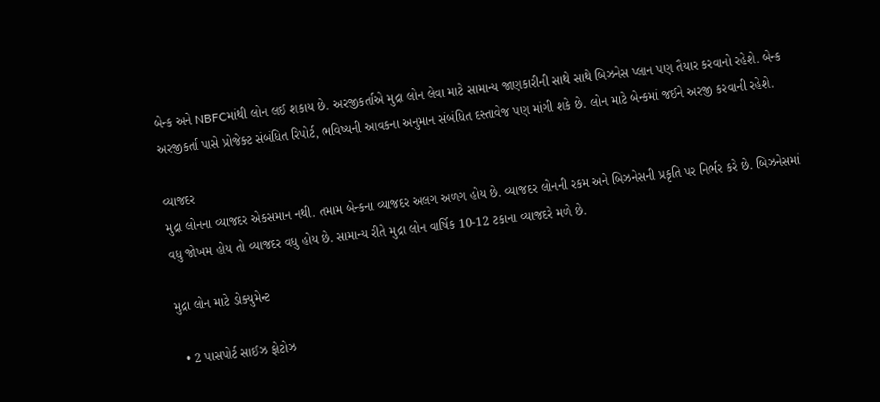બેન્ક અને NBFCમાંથી લોન લઈ શકાય છે. અરજીકર્તાએ મુદ્રા લોન લેવા માટે સામાન્ય જાણકારીની સાથે સાથે બિઝનેસ પ્લાન પણ તૈયાર કરવાનો રહેશે. બેન્ક અરજીકર્તા પાસે પ્રોજેક્ટ સંબંધિત રિપોર્ટ, ભવિષ્યની આવકના અનુમાન સંબંધિત દસ્તાવેજ પણ માંગી શકે છે. લોન માટે બેન્કમાં જઈને અરજી કરવાની રહેશે.

વ્યાજદર
મુદ્રા લોનના વ્યાજદર એકસમાન નથી. તમામ બેન્કના વ્યાજદર અલગ અળગ હોય છે. વ્યાજદર લોનની રકમ અને બિઝનેસની પ્રકૃતિ પર નિર્ભર કરે છે. બિઝનેસમાં વધુ જોખમ હોય તો વ્યાજદર વધુ હોય છે. સામાન્ય રીતે મુદ્રા લોન વાર્ષિક 10-12 ટકાના વ્યાજદરે મળે છે.

મુદ્રા લોન માટે ડોક્યુમેન્ટ

  • 2 પાસપોર્ટ સાઈઝ ફોટોઝ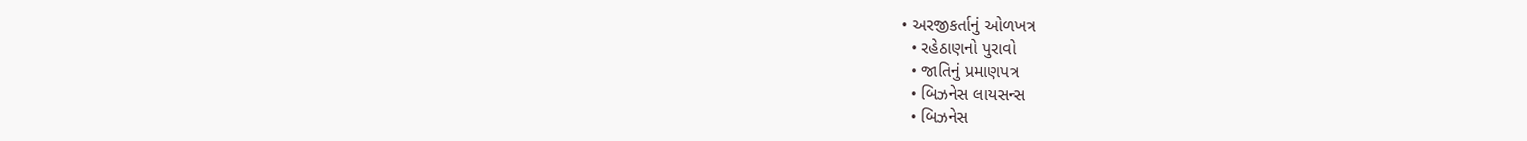• અરજીકર્તાનું ઓળખત્ર
  • રહેઠાણનો પુરાવો
  • જાતિનું પ્રમાણપત્ર
  • બિઝનેસ લાયસન્સ
  • બિઝનેસ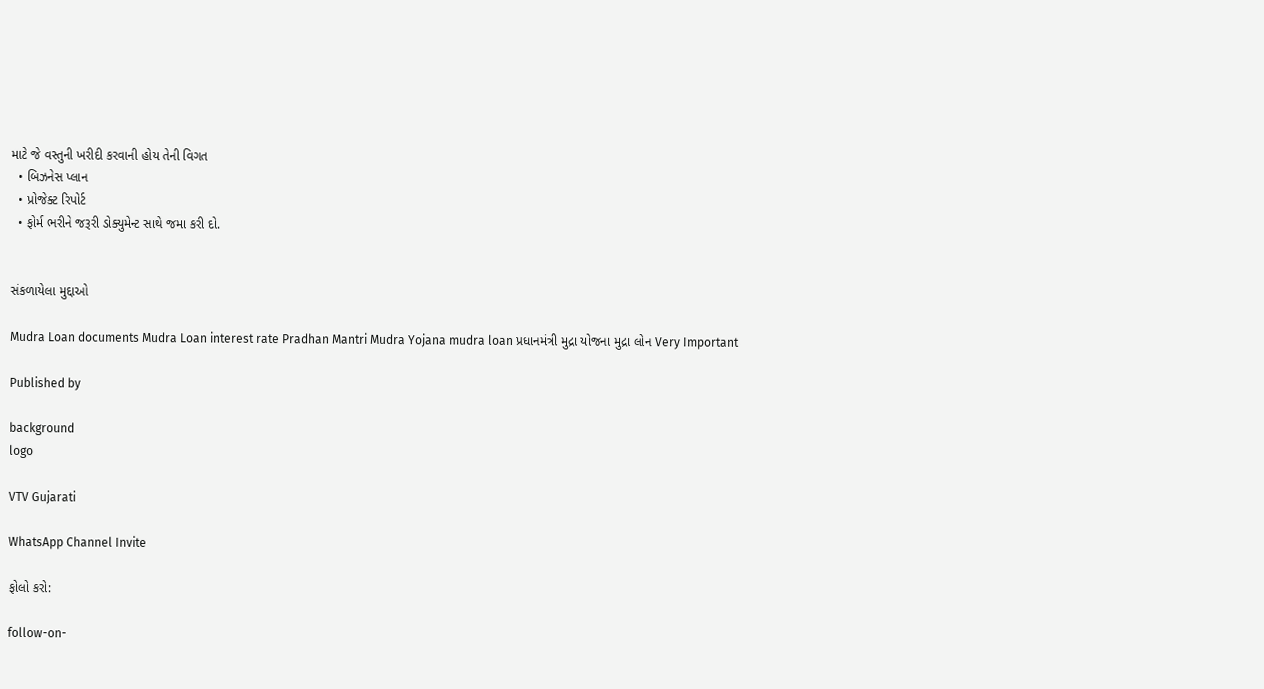માટે જે વસ્તુની ખરીદી કરવાની હોય તેની વિગત
  • બિઝનેસ પ્લાન
  • પ્રોજેક્ટ રિપોર્ટ
  • ફોર્મ ભરીને જરૂરી ડોક્યુમેન્ટ સાથે જમા કરી દો.


સંકળાયેલા મુદ્દાઓ

Mudra Loan documents Mudra Loan interest rate Pradhan Mantri Mudra Yojana mudra loan પ્રધાનમંત્રી મુદ્રા યોજના મુદ્રા લોન Very Important

Published by

background
logo

VTV Gujarati

WhatsApp Channel Invite

ફોલો કરો:

follow-on-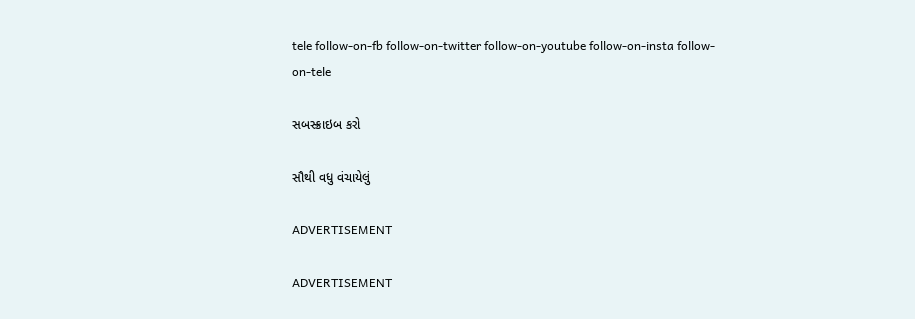tele follow-on-fb follow-on-twitter follow-on-youtube follow-on-insta follow-on-tele

સબસ્ક્રાઇબ કરો

સૌથી વધુ વંચાયેલું

ADVERTISEMENT

ADVERTISEMENT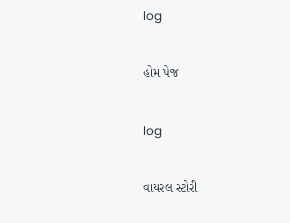log

હોમ પેજ

log

વાયરલ સ્ટોરી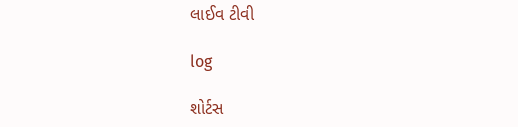લાઈવ ટીવી

log

શોર્ટસ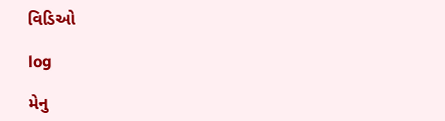વિડિઓ

log

મેનુ